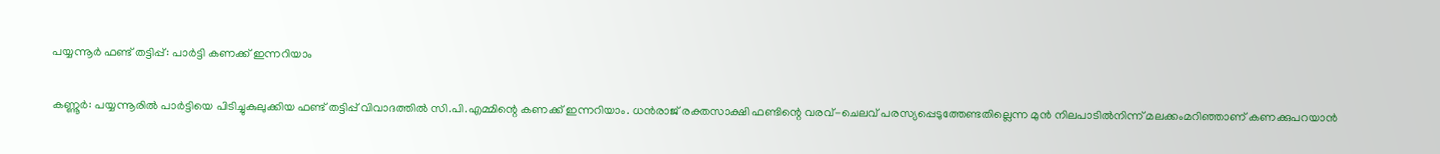പയ്യന്നൂർ ഫണ്ട് തട്ടിപ്പ്: പാർട്ടി കണക്ക് ഇന്നറിയാം

കണ്ണൂർ: പയ്യന്നൂരിൽ പാർട്ടിയെ പിടിച്ചുകുലുക്കിയ ഫണ്ട് തട്ടിപ്പ് വിവാദത്തിൽ സി.പി.എമ്മിന്റെ കണക്ക് ഇന്നറിയാം. ധൻരാജ് രക്തസാക്ഷി ഫണ്ടിന്റെ വരവ്-ചെലവ് പരസ്യപ്പെടുത്തേണ്ടതില്ലെന്ന മുൻ നിലപാടിൽനിന്ന് മലക്കംമറിഞ്ഞാണ് കണക്കുപറയാൻ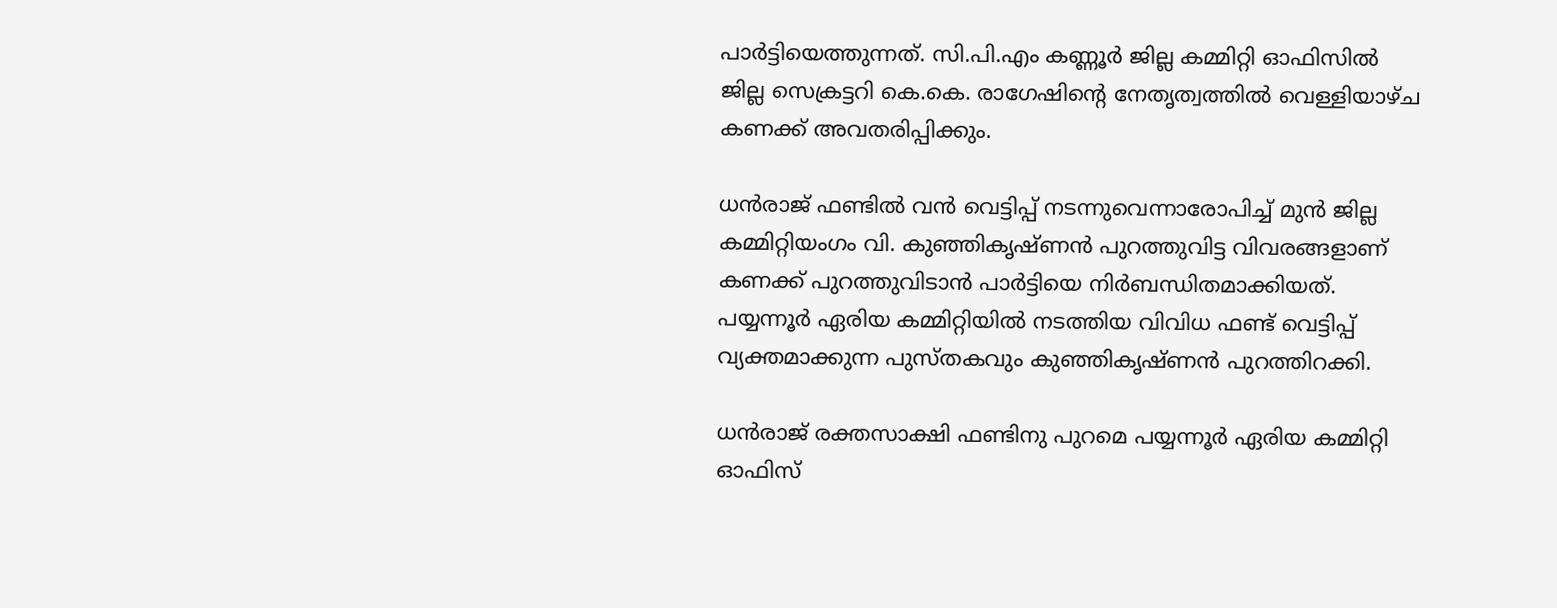പാർട്ടിയെത്തുന്നത്. സി.പി.എം കണ്ണൂർ ജില്ല കമ്മിറ്റി ഓഫിസിൽ ജില്ല സെക്രട്ടറി കെ.കെ. രാഗേഷിന്റെ നേതൃത്വത്തിൽ വെള്ളിയാഴ്ച കണക്ക് അവതരിപ്പിക്കും.

ധൻരാജ് ഫണ്ടിൽ വൻ വെട്ടിപ്പ് നടന്നുവെന്നാരോപിച്ച് മുൻ ജില്ല കമ്മിറ്റിയംഗം വി. കുഞ്ഞികൃഷ്ണൻ പുറത്തുവിട്ട വിവരങ്ങളാണ് കണക്ക് പുറത്തുവിടാൻ പാർട്ടിയെ നിർബന്ധിതമാക്കിയത്. പയ്യന്നൂർ ഏരിയ കമ്മിറ്റിയിൽ നടത്തിയ വിവിധ ഫണ്ട് വെട്ടിപ്പ് വ്യക്തമാക്കുന്ന പുസ്തകവും കുഞ്ഞികൃഷ്ണൻ പുറത്തിറക്കി.

ധൻരാജ് രക്തസാക്ഷി ഫണ്ടിനു പുറമെ പയ്യന്നൂർ ഏരിയ കമ്മിറ്റി ഓഫിസ്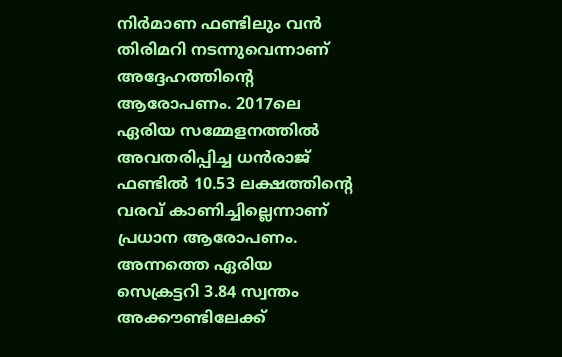നിർമാണ ഫണ്ടിലും വൻ തിരിമറി നടന്നുവെന്നാണ് അദ്ദേഹത്തിന്റെ ആരോപണം. 2017ലെ ഏരിയ സമ്മേളനത്തിൽ അവതരിപ്പിച്ച ധൻരാജ് ഫണ്ടിൽ 10.53 ലക്ഷത്തിന്റെ വരവ് കാണിച്ചില്ലെന്നാണ് പ്രധാന ആരോപണം. അന്നത്തെ ഏരിയ സെക്രട്ടറി 3.84 സ്വന്തം അക്കൗണ്ടിലേക്ക്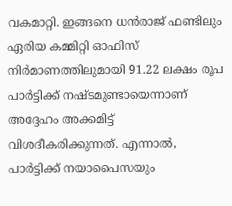വകമാറ്റി. ഇങ്ങനെ ധൻരാജ് ഫണ്ടിലും ഏരിയ കമ്മിറ്റി ഓഫിസ് നിർമാണത്തിലുമായി 91.22 ലക്ഷം രൂപ പാർട്ടിക്ക് നഷ്ടമുണ്ടായെന്നാണ് അദ്ദേഹം അക്കമിട്ട് വിശദീകരിക്കുന്നത്. എന്നാൽ, പാർട്ടിക്ക് നയാപൈസയും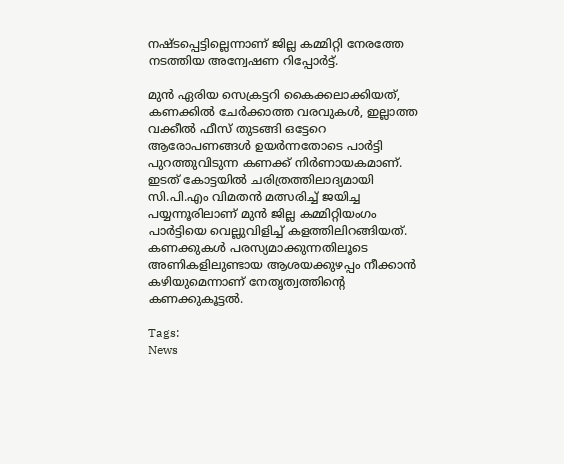നഷ്ടപ്പെട്ടില്ലെന്നാണ് ജില്ല കമ്മിറ്റി നേരത്തേ നടത്തിയ അന്വേഷണ റിപ്പോർട്ട്.

മുൻ ഏരിയ സെക്രട്ടറി കൈക്കലാക്കിയത്, കണക്കിൽ ചേർക്കാത്ത വരവുകൾ, ഇല്ലാത്ത വക്കീൽ ഫീസ് തുടങ്ങി ഒട്ടേറെ ആരോപണങ്ങൾ ഉയർന്നതോടെ പാർട്ടി പുറത്തുവിടുന്ന കണക്ക് നിർണായകമാണ്. ഇടത് കോട്ടയിൽ ചരിത്രത്തിലാദ്യമായി സി.പി.എം വിമതൻ മത്സരിച്ച് ജയിച്ച പയ്യന്നൂരിലാണ് മുൻ ജില്ല കമ്മിറ്റിയംഗം പാർട്ടിയെ വെല്ലുവിളിച്ച് കളത്തിലിറങ്ങിയത്. കണക്കുകൾ പരസ്യമാക്കുന്നതിലൂടെ അണികളിലുണ്ടായ ആശയക്കുഴപ്പം നീക്കാൻ കഴിയുമെന്നാണ് നേതൃത്വത്തിന്റെ കണക്കുകൂട്ടൽ.

Tags:
News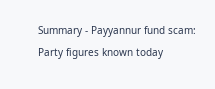Summary - Payyannur fund scam: Party figures known today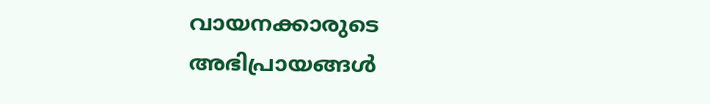വായനക്കാരുടെ അഭിപ്രായങ്ങള്‍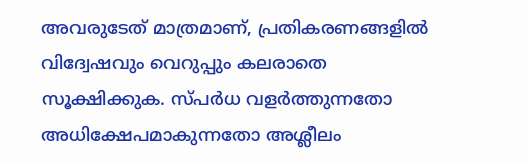അവരുടേത് മാത്രമാണ്, പ്രതികരണങ്ങളിൽ വിദ്വേഷവും വെറുപ്പും കലരാതെ സൂക്ഷിക്കുക. സ്പർധ വളർത്തുന്നതോ അധിക്ഷേപമാകുന്നതോ അശ്ലീലം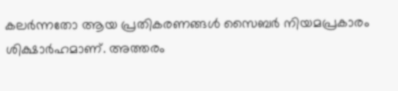കലർന്നതോ ആയ പ്രതികരണങ്ങൾ സൈബർ നിയമപ്രകാരം ശിക്ഷാർഹമാണ്. അത്തരം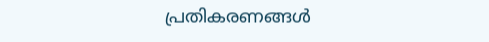പ്രതികരണങ്ങൾ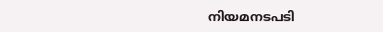നിയമനടപടി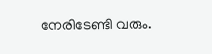നേരിടേണ്ടി വരും.